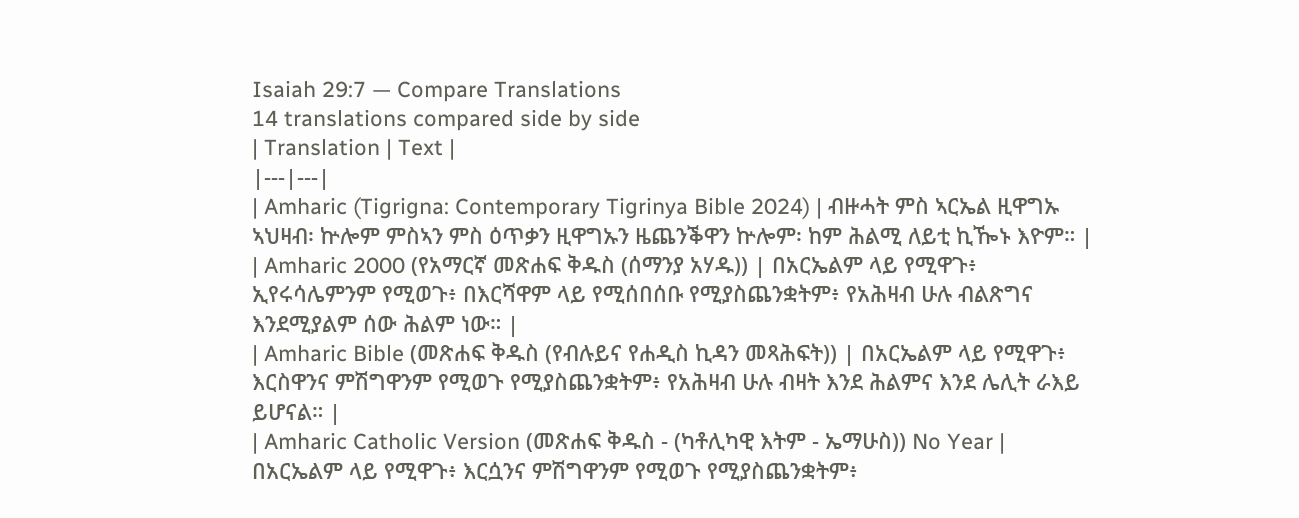Isaiah 29:7 — Compare Translations
14 translations compared side by side
| Translation | Text |
|---|---|
| Amharic (Tigrigna: Contemporary Tigrinya Bible 2024) | ብዙሓት ምስ ኣርኤል ዚዋግኡ ኣህዛብ፡ ኵሎም ምስኣን ምስ ዕጥቃን ዚዋግኡን ዜጨንቕዋን ኵሎም፡ ከም ሕልሚ ለይቲ ኪዀኑ እዮም። |
| Amharic 2000 (የአማርኛ መጽሐፍ ቅዱስ (ሰማንያ አሃዱ)) | በአርኤልም ላይ የሚዋጉ፥ ኢየሩሳሌምንም የሚወጉ፥ በእርሻዋም ላይ የሚሰበሰቡ የሚያስጨንቋትም፥ የአሕዛብ ሁሉ ብልጽግና እንደሚያልም ሰው ሕልም ነው። |
| Amharic Bible (መጽሐፍ ቅዱስ (የብሉይና የሐዲስ ኪዳን መጻሕፍት)) | በአርኤልም ላይ የሚዋጉ፥ እርስዋንና ምሽግዋንም የሚወጉ የሚያስጨንቋትም፥ የአሕዛብ ሁሉ ብዛት እንደ ሕልምና እንደ ሌሊት ራእይ ይሆናል። |
| Amharic Catholic Version (መጽሐፍ ቅዱስ - (ካቶሊካዊ እትም - ኤማሁስ)) No Year | በአርኤልም ላይ የሚዋጉ፥ እርሷንና ምሽግዋንም የሚወጉ የሚያስጨንቋትም፥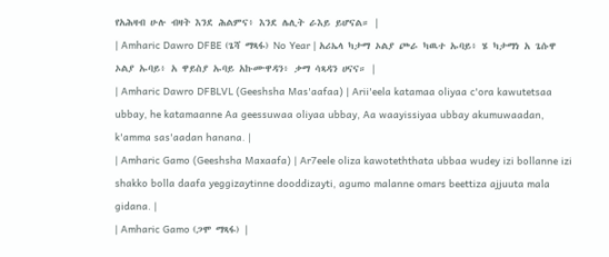የአሕዛብ ሁሉ ብዛት እንደ ሕልምና፥ እንደ ሌሊት ራእይ ይሆናል። |
| Amharic Dawro DFBE (ጌሻ ማጻፋ) No Year | አሪኤላ ካታማ ኦልያ ጮራ ካዉተ ኡባይ፥ ሄ ካታማነ አ ጌሱዋ ኦልያ ኡባይ፥ አ ዋይስያ ኡባይ አኩሙዋዳን፥ ቃማ ሳጻዳን ሀናና። |
| Amharic Dawro DFBLVL (Geeshsha Mas'aafaa) | Arii'eela katamaa oliyaa c'ora kawutetsaa ubbay, he katamaanne Aa geessuwaa oliyaa ubbay, Aa waayissiyaa ubbay akumuwaadan, k'amma sas'aadan hanana. |
| Amharic Gamo (Geeshsha Maxaafa) | Ar7eele oliza kawoteththata ubbaa wudey izi bollanne izi shakko bolla daafa yeggizaytinne dooddizayti, agumo malanne omars beettiza ajjuuta mala gidana. |
| Amharic Gamo (ጋሞ ማጻፋ) |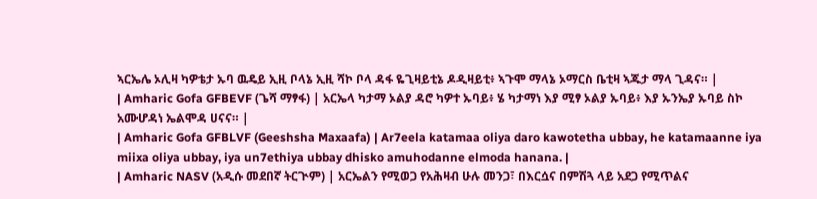ኣርኤሌ ኦሊዛ ካዎቴታ ኡባ ዉዴይ ኢዚ ቦላኔ ኢዚ ሻኮ ቦላ ዳፋ ዬጊዛይቲኔ ዶዲዛይቲ፥ ኣጉሞ ማላኔ ኦማርስ ቤቲዛ ኣጁታ ማላ ጊዳና። |
| Amharic Gofa GFBEVF (ጌሻ ማፃፋ) | አርኤላ ካታማ ኦልያ ዳሮ ካዎተ ኡባይ፥ ሄ ካታማነ እያ ሚፃ ኦልያ ኡባይ፥ እያ ኡንኤያ ኡባይ ስኮ አሙሆዳነ ኤልሞዳ ሀናና። |
| Amharic Gofa GFBLVF (Geeshsha Maxaafa) | Ar7eela katamaa oliya daro kawotetha ubbay, he katamaanne iya miixa oliya ubbay, iya un7ethiya ubbay dhisko amuhodanne elmoda hanana. |
| Amharic NASV (አዲሱ መደበኛ ትርጒም) | አርኤልን የሚወጋ የአሕዛብ ሁሉ መንጋ፣ በእርሷና በምሽጓ ላይ አደጋ የሚጥልና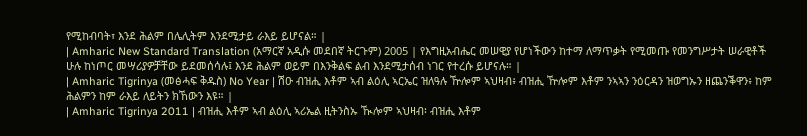የሚከብባት፣ እንደ ሕልም በሌሊትም እንደሚታይ ራእይ ይሆናል። |
| Amharic New Standard Translation (አማርኛ አዲሱ መደበኛ ትርጉም) 2005 | የእግዚአብሔር መሠዊያ የሆነችውን ከተማ ለማጥቃት የሚመጡ የመንግሥታት ሠራዊቶች ሁሉ ከነጦር መሣሪያዎቻቸው ይደመሰሳሉ፤ እንደ ሕልም ወይም በእንቅልፍ ልብ እንደሚታሰብ ነገር የተረሱ ይሆናሉ። |
| Amharic Tigrinya (መፅሓፍ ቅዱስ) No Year | ሽዑ ብዝሒ እቶም ኣብ ልዕሊ ኣርኤር ዝለዓሉ ዅሎም ኣህዛብ፥ ብዝሒ ዅሎም እቶም ንኣኣን ንዕርዳን ዝወግኡን ዘጨንቕዋን፥ ከም ሕልምን ከም ራእይ ለይትን ክኸውን እዩ። |
| Amharic Tigrinya 2011 | ብዝሒ እቶም ኣብ ልዕሊ ኣሪኤል ዚትንስኡ ዂሎም ኣህዛብ፡ ብዝሒ እቶም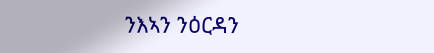ንእኣን ንዕርዳን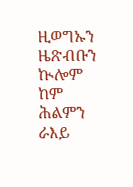ዚወግኡን ዜጽብቡን ኲሎም ከም ሕልምን ራእይ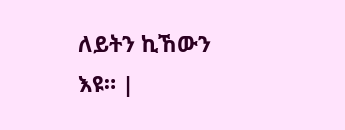ለይትን ኪኸውን እዩ። |